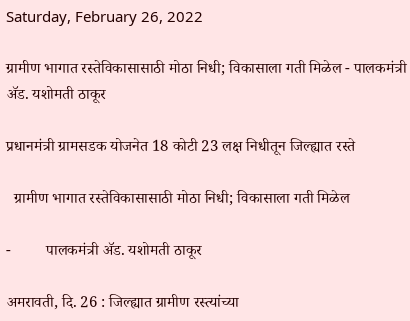Saturday, February 26, 2022

ग्रामीण भागात रस्तेविकासासाठी मोठा निधी; विकासाला गती मिळेल - पालकमंत्री ॲड. यशोमती ठाकूर

प्रधानमंत्री ग्रामसडक योजनेत 18 कोटी 23 लक्ष निधीतून जिल्ह्यात रस्ते

  ग्रामीण भागात रस्तेविकासासाठी मोठा निधी; विकासाला गती मिळेल

-         पालकमंत्री ॲड. यशोमती ठाकूर

अमरावती, दि. 26 : जिल्ह्यात ग्रामीण रस्त्यांच्या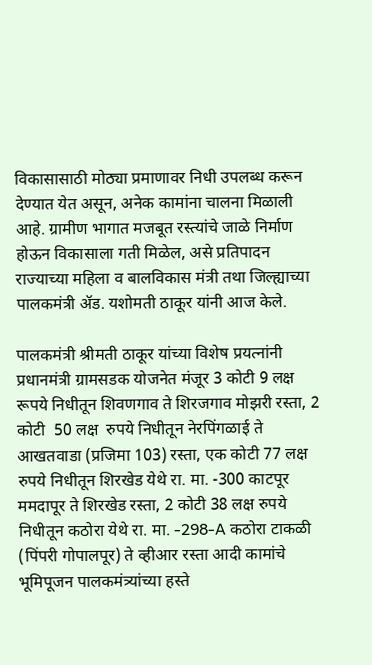विकासासाठी मोठ्या प्रमाणावर निधी उपलब्ध करून देण्यात येत असून, अनेक कामांना चालना मिळाली आहे. ग्रामीण भागात मजबूत रस्त्यांचे जाळे निर्माण होऊन विकासाला गती मिळेल, असे प्रतिपादन राज्याच्या महिला व बालविकास मंत्री तथा जिल्ह्याच्या पालकमंत्री ॲड. यशोमती ठाकूर यांनी आज केले.

पालकमंत्री श्रीमती ठाकूर यांच्या विशेष प्रयत्नांनी प्रधानमंत्री ग्रामसडक योजनेत मंजूर 3 कोटी 9 लक्ष रूपये निधीतून शिवणगाव ते शिरजगाव मोझरी रस्ता, 2 कोटी  50 लक्ष  रुपये निधीतून नेरपिंगळाई ते आखतवाडा (प्रजिमा 103) रस्ता, एक कोटी 77 लक्ष रुपये निधीतून शिरखेड येथे रा. मा. -300 काटपूर ममदापूर ते शिरखेड रस्ता, 2 कोटी 38 लक्ष रुपये निधीतून कठोरा येथे रा. मा. -298-A कठोरा टाकळी (पिंपरी गोपालपूर) ते व्हीआर रस्ता आदी कामांचे भूमिपूजन पालकमंत्र्यांच्या हस्ते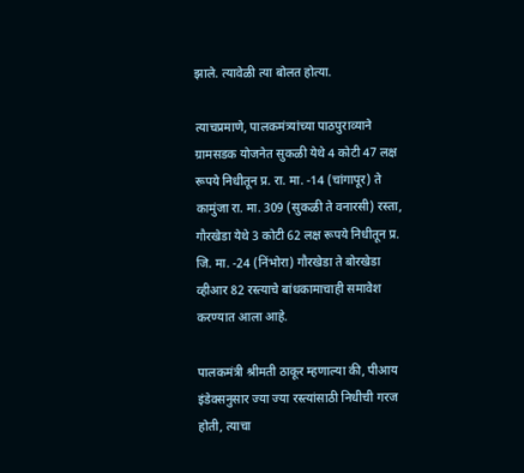झाले. त्यावेळी त्या बोलत होत्या.

त्याचप्रमाणे, पालकमंत्र्यांच्या पाठपुराव्याने ग्रामसडक योजनेत सुकळी येथे 4 कोटी 47 लक्ष रूपये निधीतून प्र. रा. मा. -14 (चांगापूर) ते कामुंजा रा. मा. 309 (सुकळी ते वनारसी) रस्ता,  गौरखेडा येथे 3 कोटी 62 लक्ष रूपये निधीतून प्र. जि. मा. -24 (निंभोरा) गौरखेडा ते बोरखेडा व्हीआर 82 रस्त्याचे बांधकामाचाही समावेश करण्यात आला आहे.

पालकमंत्री श्रीमती ठाकूर म्हणाल्या की, पीआय इंडेक्सनुसार ज्या ज्या रस्त्यांसाठी निधीची गरज होती, त्याचा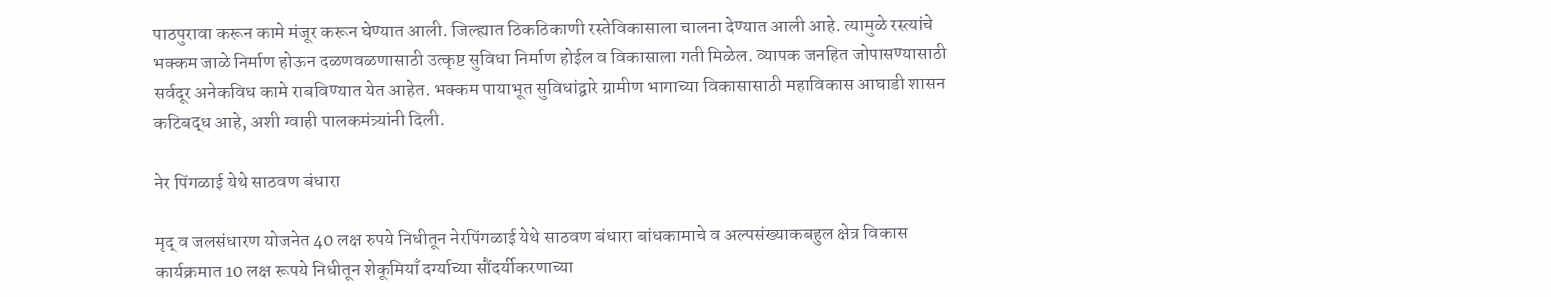पाठपुरावा करून कामे मंजूर करून घेण्यात आली. जिल्ह्यात ठिकठिकाणी रस्तेविकासाला चालना देण्यात आली आहे. त्यामुळे रस्त्यांचे भक्कम जाळे निर्माण होऊन दळणवळणासाठी उत्कृष्ट सुविधा निर्माण होईल व विकासाला गती मिळेल. व्यापक जनहित जोपासण्यासाठी सर्वदूर अनेकविध कामे राबविण्यात येत आहेत. भक्कम पायाभूत सुविधांद्वारे ग्रामीण भागाच्या विकासासाठी महाविकास आघाडी शासन कटिबद्ध आहे, अशी ग्वाही पालकमंत्र्यांनी दिली.

नेर पिंगळाई येथे साठवण बंधारा

मृद् व जलसंधारण योजनेत 40 लक्ष रुपये निधीतून नेरपिंगळाई येथे साठवण बंधारा बांधकामाचे व अल्पसंख्याकबहुल क्षेत्र विकास कार्यक्रमात 10 लक्ष रूपये निधीतून शेकूमियाँ दर्ग्याच्या सौंदर्यीकरणाच्या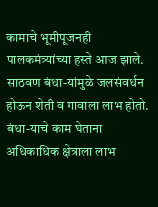कामाचे भूमीपूजनही पालकमंत्र्यांच्या हस्ते आज झाले. साठवण बंधा-यांमुळे जलसंवर्धन होऊन शेती व गावाला लाभ होतो. बंधा-याचे काम घेताना अधिकाधिक क्षेत्राला लाभ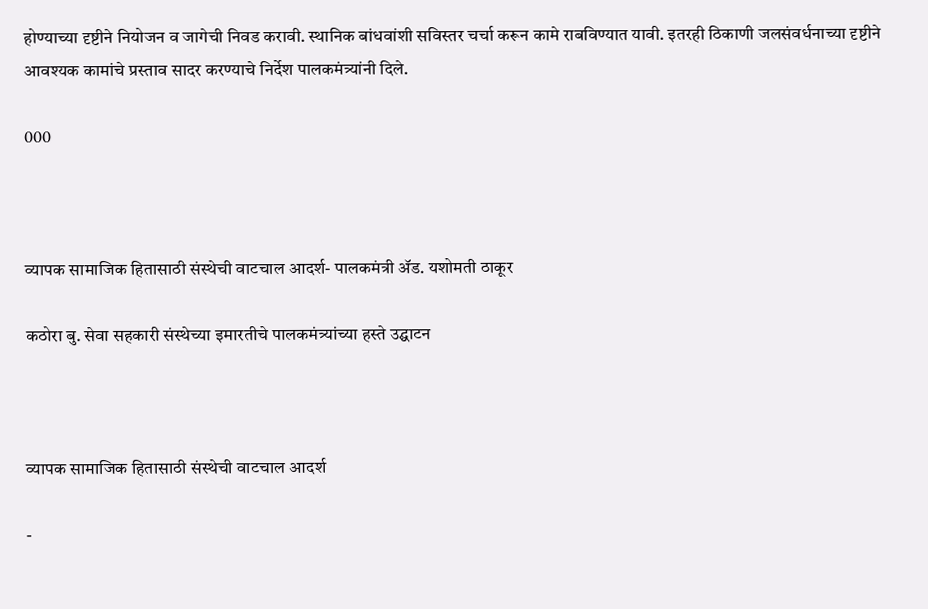होण्याच्या दृष्टीने नियोजन व जागेची निवड करावी. स्थानिक बांधवांशी सविस्तर चर्चा करून कामे राबविण्यात यावी. इतरही ठिकाणी जलसंवर्धनाच्या दृष्टीने आवश्यक कामांचे प्रस्ताव सादर करण्याचे निर्देश पालकमंत्र्यांनी दिले.

000



व्यापक सामाजिक हितासाठी संस्थेची वाटचाल आदर्श- पालकमंत्री ॲड. यशोमती ठाकूर

कठोरा बु. सेवा सहकारी संस्थेच्या इमारतीचे पालकमंत्र्यांच्या हस्ते उद्घाटन



व्यापक सामाजिक हितासाठी संस्थेची वाटचाल आदर्श

-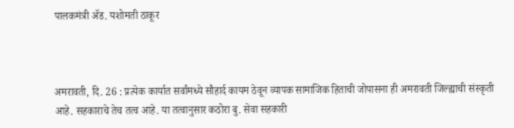पालकमंत्री ॲड. यशोमती ठाकूर



अमरावती, दि. 26 : प्रत्येक कार्यात सर्वांमध्ये सौहार्द कायम ठेवून व्यापक सामाजिक हिताची जोपासना ही अमरावती जिल्ह्याची संस्कृती आहे. सहकाराचे तेच तत्व आहे. या तत्वानुसार कठोरा बु. सेवा सहकारी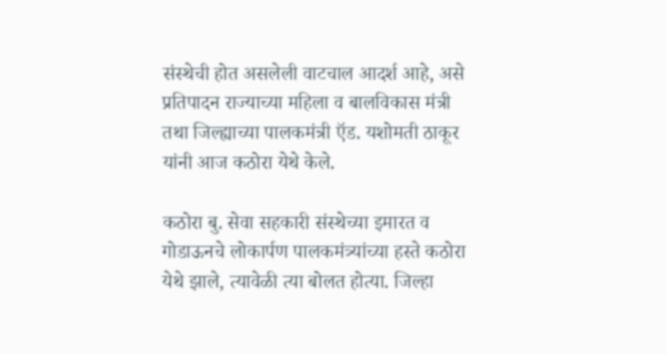संस्थेची होत असलेली वाटचाल आदर्श आहे, असे प्रतिपादन राज्याच्या महिला व बालविकास मंत्री तथा जिल्ह्याच्या पालकमंत्री ऍड. यशोमती ठाकूर यांनी आज कठोरा येथे केले.

कठोरा बु. सेवा सहकारी संस्थेच्या इमारत व गोडाऊनचे लोकार्पण पालकमंत्र्यांच्या हस्ते कठोरा येथे झाले, त्यावेळी त्या बोलत होत्या. जिल्हा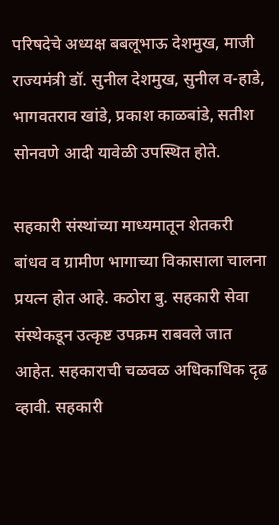परिषदेचे अध्यक्ष बबलूभाऊ देशमुख, माजी राज्यमंत्री डॉ. सुनील देशमुख, सुनील व-हाडे, भागवतराव खांडे, प्रकाश काळबांडे, सतीश सोनवणे आदी यावेळी उपस्थित होते.

सहकारी संस्थांच्या माध्यमातून शेतकरी बांधव व ग्रामीण भागाच्या विकासाला चालना प्रयत्न होत आहे. कठोरा बु. सहकारी सेवा संस्थेकडून उत्कृष्ट उपक्रम राबवले जात आहेत. सहकाराची चळवळ अधिकाधिक दृढ व्हावी. सहकारी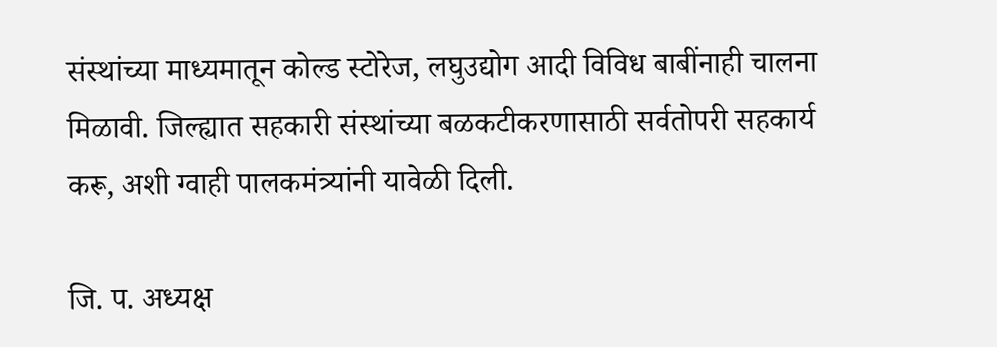संस्थांच्या माध्यमातून कोल्ड स्टोरेज, लघुउद्योग आदी विविध बाबींनाही चालना मिळावी. जिल्ह्यात सहकारी संस्थांच्या बळकटीकरणासाठी सर्वतोपरी सहकार्य करू, अशी ग्वाही पालकमंत्र्यांनी यावेळी दिली.

जि. प. अध्यक्ष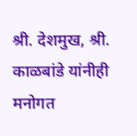श्री. देशमुख, श्री. काळबांडे यांनीही मनोगत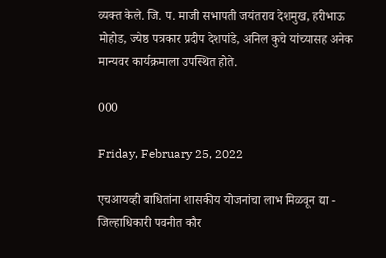व्यक्त केले. जि. प. माजी सभापती जयंतराव देशमुख, हरीभाऊ मोहोड, ज्येष्ठ पत्रकार प्रदीप देशपांडे, अनिल कुचे यांच्यासह अनेक मान्यवर कार्यक्रमाला उपस्थित होते.

000

Friday, February 25, 2022

एचआयव्ही बाधितांना शासकीय योजनांचा लाभ मिळवून द्या - जिल्हाधिकारी पवनीत कौर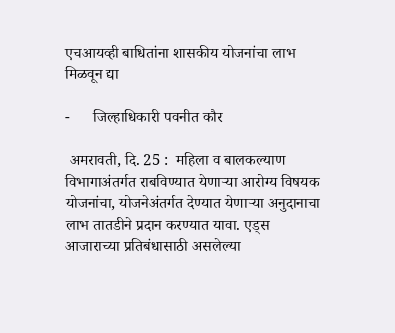एचआयव्ही बाधितांना शासकीय योजनांचा लाभ  मिळवून द्या

-      जिल्हाधिकारी पवनीत कौर

 अमरावती, दि. 25 :  महिला व बालकल्याण विभागाअंतर्गत राबविण्यात येणाऱ्या आरोग्य विषयक योजनांचा, योजनेअंतर्गत देण्यात येणाऱ्या अनुदानाचा लाभ तातडीने प्रदान करण्यात यावा. एड्स आजाराच्या प्रतिबंधासाठी असलेल्या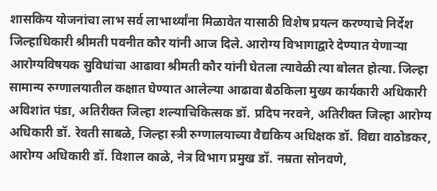शासकिय योजनांचा लाभ सर्व लाभार्थ्यांना मिळावेत यासाठी विशेष प्रयत्न करण्याचे निर्देश  जिल्हाधिकारी श्रीमती पवनीत कौर यांनी आज दिले. आरोग्य विभागाद्वारे देण्यात येणाऱ्या आरोग्यविषयक सुविधांचा आढावा श्रीमती कौर यांनी घेतला त्यावेळी त्या बोलत होत्या. जिल्हा सामान्य रुग्णालयातील कक्षात घेण्यात आलेल्या आढावा बैठकिला मुख्य कार्यकारी अधिकारी अविशांत पंडा, अतिरीक्त जिल्हा शल्याचिकित्सक डॉ. प्रदिप नरवने, अतिरीक्त जिल्हा आरोग्य अधिकारी डॉ. रेवती साबळे, जिल्हा स्त्री रुग्णालयाच्या वैद्यकिय अधिक्षक डॉ. विद्या वाठोडकर, आरोग्य अधिकारी डॉ. विशाल काळे, नेत्र विभाग प्रमुख डॉ. नम्रता सोनवणे,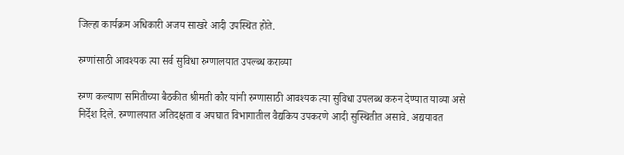जिल्हा कार्यक्रम अधिकारी अजय साखरे आदी उपस्थित होते.

रुग्णांसाठी आवश्यक त्या सर्व सुविधा रुग्णालयात उपल्ब्ध कराव्या

रुग्ण कल्याण समितीच्या बैठकीत श्रीमती कौर यांनी रुग्णासाठी आवश्यक त्या सुविधा उपलब्ध करुन देण्यात याव्या असे निर्देश दिले. रुग्णालयात अतिदक्षता व अपघात विभागातील वैद्यकिय उपकरणे आदी सुस्थितीत असावे. अद्ययावत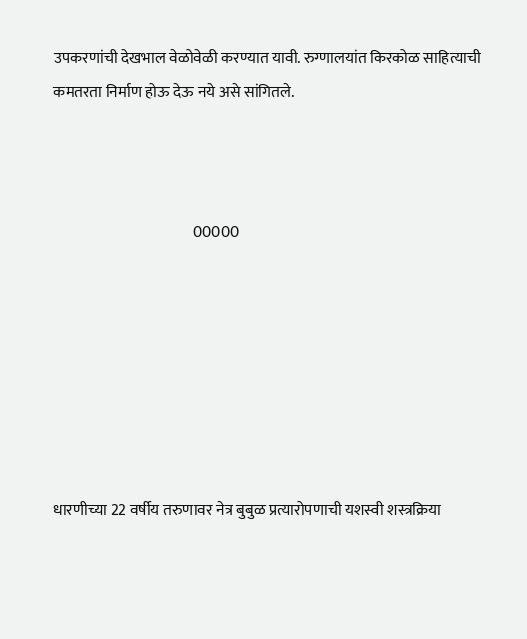उपकरणांची देखभाल वेळोवेळी करण्यात यावी. रुग्णालयांत किरकोळ साहित्याची कमतरता निर्माण होऊ देऊ नये असे सांगितले.



                                              00000







धारणीच्या 22 वर्षीय तरुणावर नेत्र बुबुळ प्रत्यारोपणाची यशस्वी शस्त्रक्रिया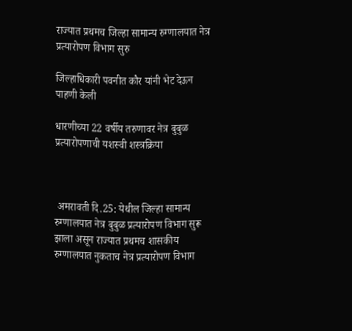राज्यात प्रथमच जिल्हा सामान्य रुग्णालयात नेत्र प्रत्यारोपण विभाग सुरु

जिल्हाधिकारी पवनीत कौर यांनी भेट देऊन पाहणी केली

धारणीच्या 22 वर्षीय तरुणावर नेत्र बुबुळ प्रत्यारोपणाची यशस्वी शस्त्रक्रिया



 अमरावती दि.25: येथील जिल्हा सामान्य रुग्णालयात नेत्र बुबुळ प्रत्यारोपण विभाग सुरू झाला असून राज्यात प्रथमच शासकीय रुग्णालयात नुकताच नेत्र प्रत्यारोपण विभाग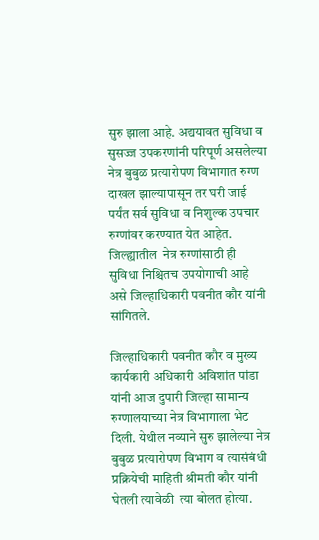सुरु झाला आहे. अद्ययावत सुविधा व सुसज्ज उपकरणांनी परिपूर्ण असलेल्या नेत्र बुबुळ प्रत्यारोपण विभागात रुग्ण दाखल झाल्यापासून तर घरी जाई पर्यंत सर्व सुविधा व निशुल्क उपचार रुग्णांवर करण्यात येत आहेत. जिल्ह्यातील  नेत्र रुग्णांसाठी ही  सुविधा निश्चितच उपयोगाची आहे असे जिल्हाधिकारी पवनीत कौर यांनी सांगितले.

जिल्हाधिकारी पवनीत कौर व मुख्य कार्यकारी अधिकारी अविशांत पांडा यांनी आज दुपारी जिल्हा सामान्य रुग्णालयाच्या नेत्र विभागाला भेट दिली. येथील नव्याने सुरु झालेल्या नेत्र बुबुळ प्रत्यारोपण विभाग व त्यासंबंधी प्रक्रियेची माहिती श्रीमती कौर यांनी घेतली त्यावेळी  त्या बोलत होत्या.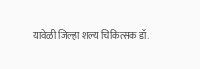यावेळी जिल्हा शल्य चिकित्सक डॉ.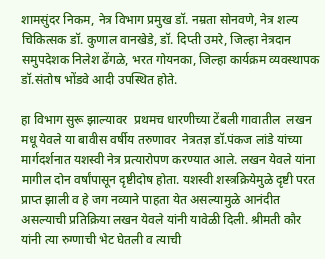शामसुंदर निकम, नेत्र विभाग प्रमुख डॉ. नम्रता सोनवणे, नेत्र शल्य चिकित्सक डॉ. कुणाल वानखेडे, डॉ. दिप्ती उमरे, जिल्हा नेत्रदान समुपदेशक निलेश ढेंगळे, भरत गोयनका, जिल्हा कार्यक्रम व्यवस्थापक डॉ.संतोष भोंडवे आदी उपस्थित होते.

हा विभाग सुरू झाल्यावर  प्रथमच धारणीच्या टेंबली गावातील  लखन मधू येवले या बावीस वर्षीय तरुणावर  नेत्रतज्ञ डॉ.पंकज लांडे यांच्या मार्गदर्शनात यशस्वी नेत्र प्रत्यारोपण करण्यात आले. लखन येवले यांना मागील दोन वर्षांपासून दृष्टीदोष होता. यशस्वी शस्त्रक्रियेमुळे दृष्टी परत प्राप्त झाली व हे जग नव्याने पाहता येत असल्यामुळे आनंदीत असल्याची प्रतिक्रिया लखन येवले यांनी यावेळी दिली. श्रीमती कौर यांनी त्या रुग्णाची भेट घेतली व त्याची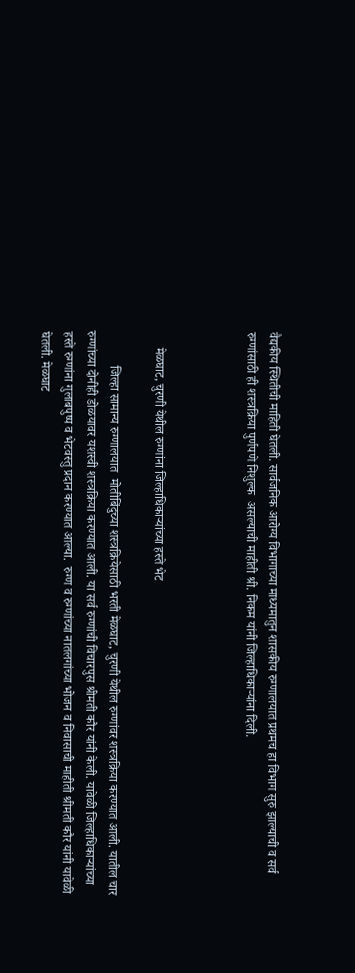वैद्यकीय स्थितीची माहिती घेतली. सार्वजनिक आरोग्य विभागाच्या माध्यमातुन शासकीय रुग्णालयात प्रथमच हा विभाग सुरु झाल्याची व सर्व रुग्णांसाठी ही शस्त्रक्रिया पुर्णपणे निशुल्क  असल्याची माहीती श्री. निकम यांनी जिल्हाधिकाऱ्यांना दिली.



     मेळघाट, चुरणी येथील रुग्णांना जिल्हाधिकाऱ्यांच्या हस्ते भेट

           जिल्हा सामान्य रुग्णालयात  मोतीबिंदुच्या शस्त्रक्रियेसाठी भरती मेळघाट, चुरणी येथील रुग्णांवर शस्त्रक्रिया करण्यात आली. यातील चार रुग्णांच्या दोनीही डोळयावर यशस्वी शस्त्रक्रिया करण्यात आली. या सर्व रुग्णांची विचारपुस श्रीमती कौर यांनी केली. यावेळी जिल्हाधिकाऱ्यांच्या हस्ते रुग्णांना गुलाबपुष्प व भेटवस्तु प्रदान करण्यात आल्या.  रुग्ण व रुग्णांच्या नातलगांच्या भोजन व निवासाची माहीती श्रीमती कौर यांनी यावेळी घेतली. मेळघाट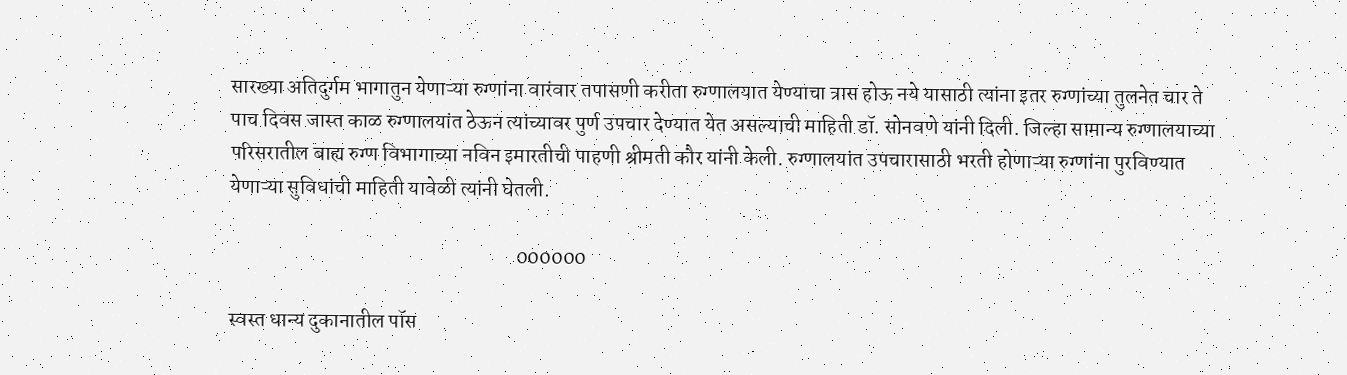सारख्या अतिदुर्गम भागातुन येणाऱ्या रुग्णांना वारंवार तपासणी करीता रुग्णालयात येण्याचा त्रास होऊ नये यासाठी त्यांना इतर रुग्णांच्या तुलनेत चार ते पाच दिवस जास्त काळ रुग्णालयांत ठेऊन त्यांच्यावर पुर्ण उपचार देण्यात येत असल्याची माहिती डॉ. सोनवणे यांनी दिली. जिल्हा सामान्य रुग्णालयाच्या परिसरातील बाह्य रुग्ण विभागाच्या नविन इमारतीची पाहणी श्रीमती कौर यांनी केली. रुग्णालयांत उपचारासाठी भरती होणाऱ्या रुग्णांना पुरविण्यात येणाऱ्या सुविधांची माहिती यावेळी त्यांनी घेतली.

                                                                     000000

स्वस्त धान्य दुकानातील पॉस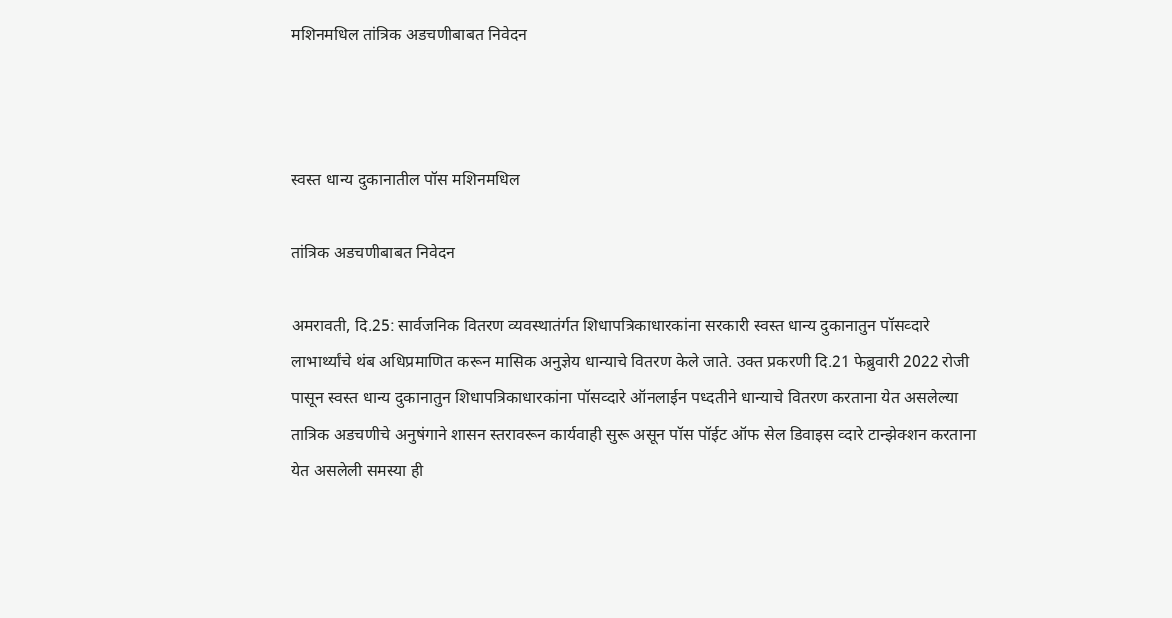मशिनमधिल तांत्रिक अडचणीबाबत निवेदन



स्वस्त धान्य दुकानातील पॉस मशिनमधिल

तांत्रिक अडचणीबाबत निवेदन

अमरावती, दि.25: सार्वजनिक वितरण व्यवस्थातंर्गत शिधापत्रिकाधारकांना सरकारी स्वस्त धान्य दुकानातुन पॉसव्दारे लाभार्थ्यांचे थंब अधिप्रमाणित करून मासिक अनुज्ञेय धान्याचे वितरण केले जाते. उक्त प्रकरणी दि.21 फेब्रुवारी 2022 रोजी पासून स्वस्त धान्य दुकानातुन शिधापत्रिकाधारकांना पॉसव्दारे ऑनलाईन पध्दतीने धान्याचे वितरण करताना येत असलेल्या तात्रिक अडचणीचे अनुषंगाने शासन स्तरावरून कार्यवाही सुरू असून पॉस पॉईट ऑफ सेल डिवाइस व्दारे टान्झेक्शन करताना येत असलेली समस्या ही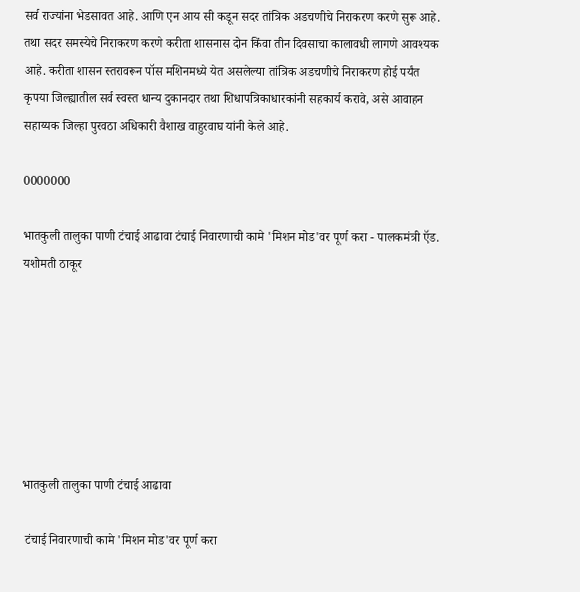सर्व राज्यांना भेडसावत आहे. आणि एन आय सी कडून सदर तांत्रिक अडचणीचे निराकरण करणे सुरू आहे. तथा सदर समस्येचे निराकरण करणे करीता शासनास दोन किंवा तीन दिवसाचा कालावधी लागणे आवश्यक आहे. करीता शासन स्तरावरून पॉस मशिनमध्ये येत असलेल्या तांत्रिक अडचणीचे निराकरण होई पर्यंत कृपया जिल्ह्यातील सर्व स्वस्त धान्य दुकानदार तथा शिधापत्रिकाधारकांनी सहकार्य करावे, असे आवाहन सहाय्यक जिल्हा पुरवठा अधिकारी वैशाख वाहुरवाघ यांनी केले आहे.

0000000

भातकुली तालुका पाणी टंचाई आढावा टंचाई निवारणाची कामे 'मिशन मोड'वर पूर्ण करा - पालकमंत्री ऍड. यशोमती ठाकूर







भातकुली तालुका पाणी टंचाई आढावा

 टंचाई निवारणाची कामे 'मिशन मोड'वर पूर्ण करा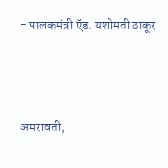- पालकमंत्री ऍड. यशोमती ठाकूर



अमरावती,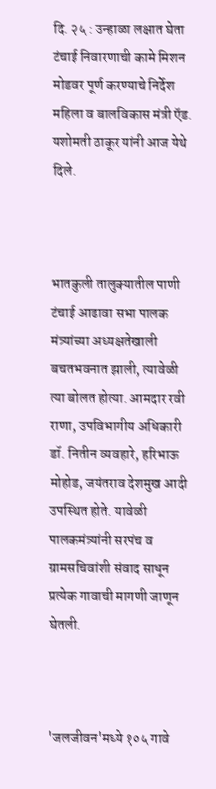दि. २५ : उन्हाळा लक्षात घेता टंचाई निवारणाची कामे मिशन मोडवर पूर्ण करण्याचे निर्देश महिला व बालविकास मंत्री ऍड. यशोमती ठाकूर यांनी आज येथे दिले.



भातकुली तालुक्यातील पाणी टंचाई आढावा सभा पालक मंत्र्यांच्या अध्यक्षतेखाली बचतभवनात झाली, त्यावेळी त्या बोलत होत्या. आमदार रवी राणा, उपविभागीय अधिकारी डॉ. नितीन व्यवहारे, हरिभाऊ मोहोड, जयंतराव देशमुख आदी उपस्थित होते. यावेळी पालकमंत्र्यांनी सरपंच व ग्रामसचिवांशी संवाद साधून प्रत्येक गावाची मागणी जाणून घेतली.



'जलजीवन'मध्ये १०५ गावे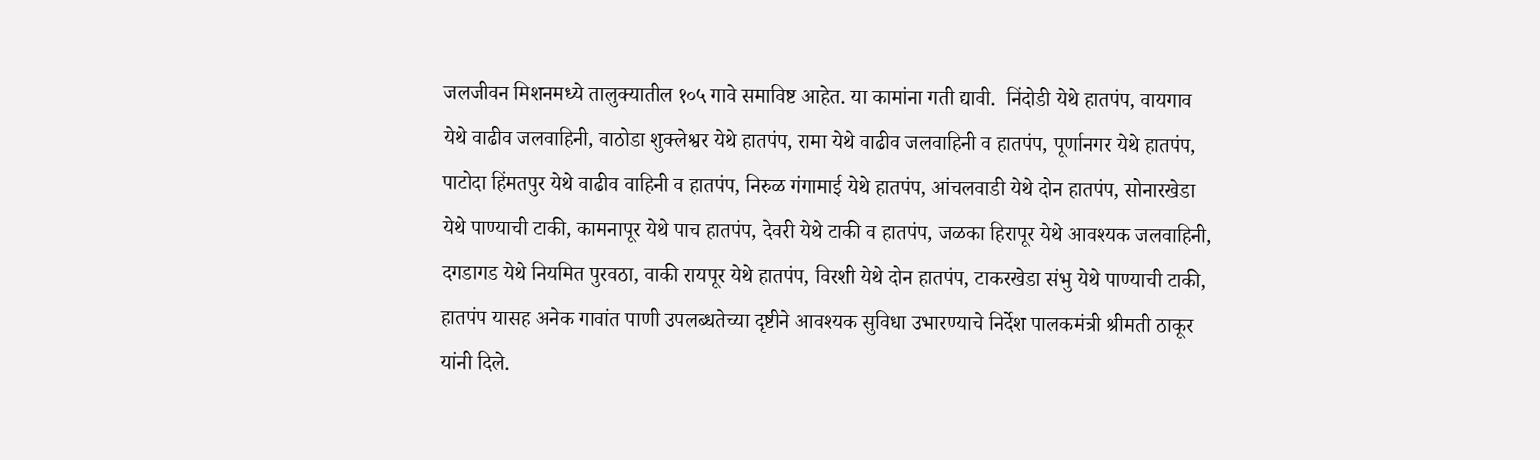जलजीवन मिशनमध्ये तालुक्यातील १०५ गावे समाविष्ट आहेत. या कामांना गती द्यावी.  निंदोडी येथे हातपंप, वायगाव येथे वाढीव जलवाहिनी, वाठोडा शुक्लेश्वर येथे हातपंप, रामा येथे वाढीव जलवाहिनी व हातपंप, पूर्णानगर येथे हातपंप, पाटोदा हिंमतपुर येथे वाढीव वाहिनी व हातपंप, निरुळ गंगामाई येथे हातपंप, आंचलवाडी येथे दोन हातपंप, सोनारखेडा येथे पाण्याची टाकी, कामनापूर येथे पाच हातपंप, देवरी येथे टाकी व हातपंप, जळका हिरापूर येथे आवश्यक जलवाहिनी, दगडागड येथे नियमित पुरवठा, वाकी रायपूर येथे हातपंप, विरशी येथे दोन हातपंप, टाकरखेडा संभु येथे पाण्याची टाकी, हातपंप यासह अनेक गावांत पाणी उपलब्धतेच्या दृष्टीने आवश्यक सुविधा उभारण्याचे निर्देश पालकमंत्री श्रीमती ठाकूर यांनी दिले.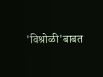'विश्रोळी'बाबत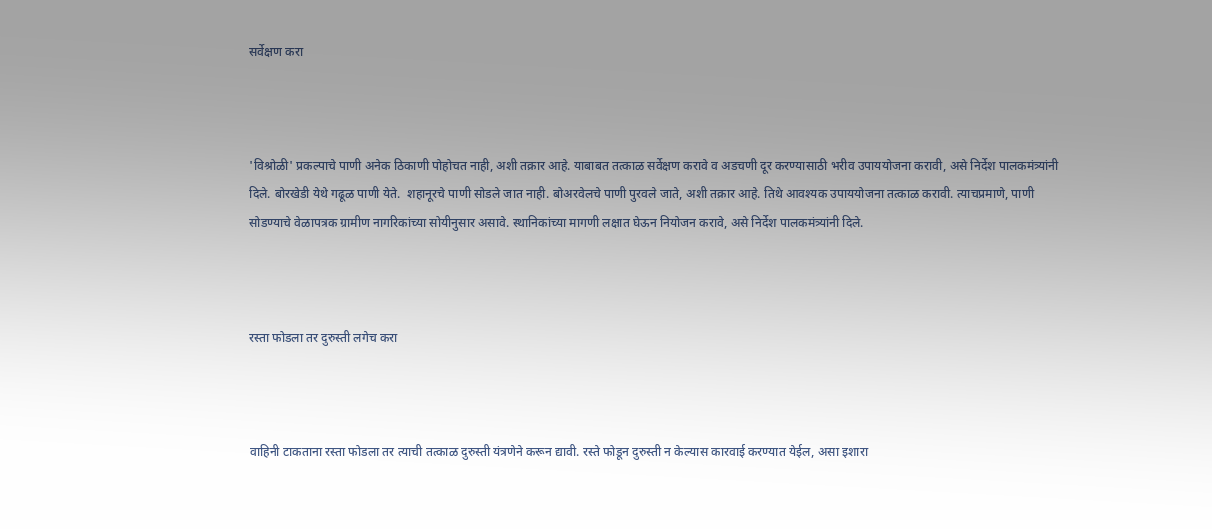सर्वेक्षण करा



'विश्रोळी' प्रकल्पाचे पाणी अनेक ठिकाणी पोहोचत नाही, अशी तक्रार आहे. याबाबत तत्काळ सर्वेक्षण करावे व अडचणी दूर करण्यासाठी भरीव उपाययोजना करावी, असे निर्देश पालकमंत्र्यांनी दिले. बोरखेडी येथे गढूळ पाणी येते.  शहानूरचे पाणी सोडले जात नाही. बोअरवेलचे पाणी पुरवले जाते, अशी तक्रार आहे. तिथे आवश्यक उपाययोजना तत्काळ करावी. त्याचप्रमाणे, पाणी सोडण्याचे वेळापत्रक ग्रामीण नागरिकांच्या सोयीनुसार असावे. स्थानिकांच्या मागणी लक्षात घेऊन नियोजन करावे, असे निर्देश पालकमंत्र्यांनी दिले.



रस्ता फोडला तर दुरुस्ती लगेच करा



वाहिनी टाकताना रस्ता फोडला तर त्याची तत्काळ दुरुस्ती यंत्रणेने करून द्यावी. रस्ते फोडून दुरुस्ती न केल्यास कारवाई करण्यात येईल, असा इशारा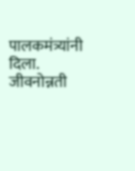पालकमंत्र्यांनी दिला. जीवनोन्नती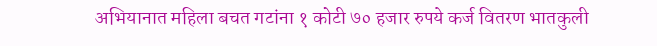अभियानात महिला बचत गटांना १ कोटी ७० हजार रुपये कर्ज वितरण भातकुली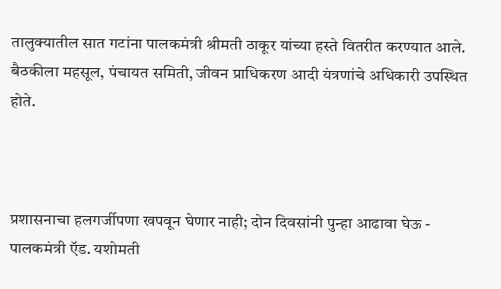तालुक्यातील सात गटांना पालकमंत्री श्रीमती ठाकूर यांच्या हस्ते वितरीत करण्यात आले. बैठकीला महसूल, पंचायत समिती, जीवन प्राधिकरण आदी यंत्रणांचे अधिकारी उपस्थित होते.



प्रशासनाचा हलगर्जीपणा खपवून घेणार नाही; दोन दिवसांनी पुन्हा आढावा घेऊ - पालकमंत्री ऍड. यशोमती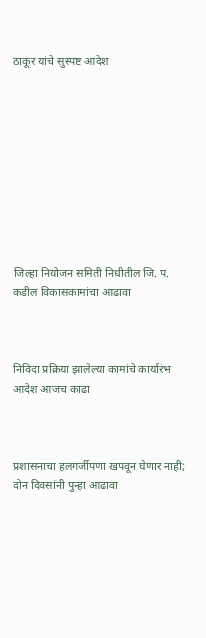ठाकूर यांचे सुस्पष्ट आदेश










जिल्हा नियोजन समिती निधीतील जि. प. कडील विकासकामांचा आढावा



निविदा प्रक्रिया झालेल्या कामांचे कार्यारंभ आदेश आजच काढा



प्रशासनाचा हलगर्जीपणा खपवून घेणार नाही; दोन दिवसांनी पुन्हा आढावा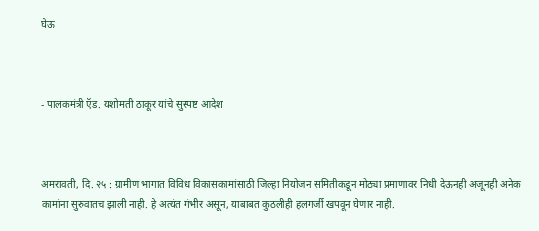घेऊ



- पालकमंत्री ऍड. यशोमती ठाकूर यांचे सुस्पष्ट आदेश



अमरावती, दि. २५ : ग्रामीण भागात विविध विकासकामांसाठी जिल्हा नियोजन समितीकडून मोठ्या प्रमाणावर निधी देऊनही अजूनही अनेक कामांना सुरुवातच झाली नाही. हे अत्यंत गंभीर असून, याबाबत कुठलीही हलगर्जी खपवून घेणार नाही.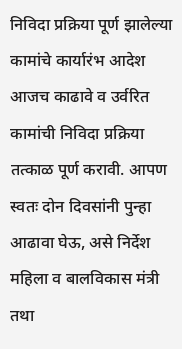निविदा प्रक्रिया पूर्ण झालेल्या कामांचे कार्यारंभ आदेश आजच काढावे व उर्वरित कामांची निविदा प्रक्रिया तत्काळ पूर्ण करावी. आपण स्वतः दोन दिवसांनी पुन्हा आढावा घेऊ, असे निर्देश महिला व बालविकास मंत्री तथा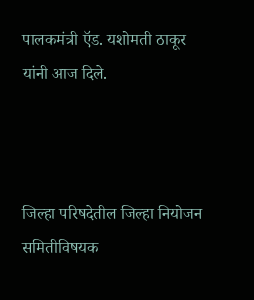पालकमंत्री ऍड. यशोमती ठाकूर यांनी आज दिले.



जिल्हा परिषदेतील जिल्हा नियोजन समितीविषयक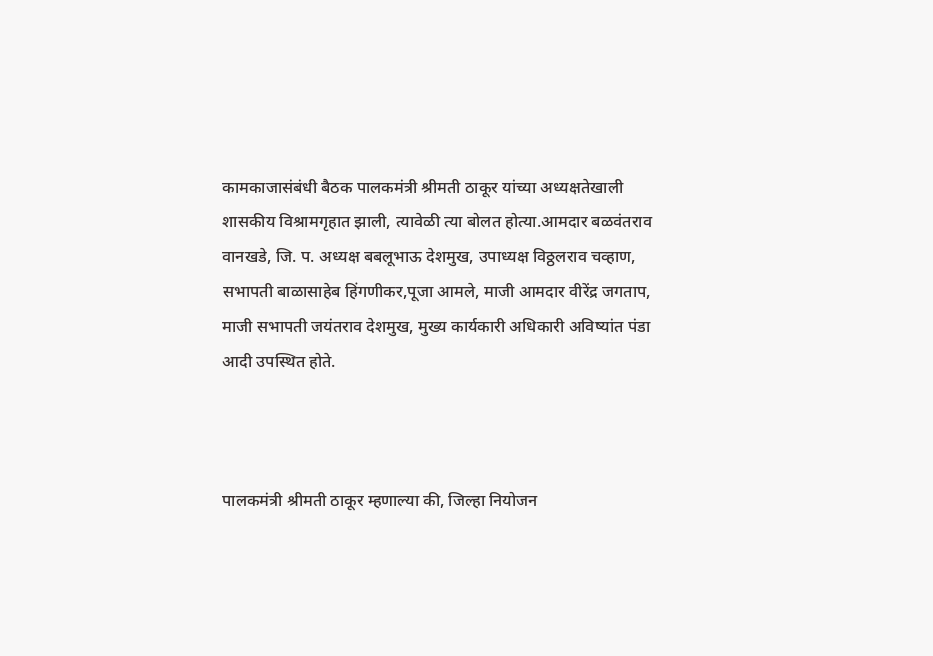कामकाजासंबंधी बैठक पालकमंत्री श्रीमती ठाकूर यांच्या अध्यक्षतेखाली शासकीय विश्रामगृहात झाली, त्यावेळी त्या बोलत होत्या.आमदार बळवंतराव वानखडे, जि. प. अध्यक्ष बबलूभाऊ देशमुख, उपाध्यक्ष विठ्ठलराव चव्हाण, सभापती बाळासाहेब हिंगणीकर,पूजा आमले, माजी आमदार वीरेंद्र जगताप, माजी सभापती जयंतराव देशमुख, मुख्य कार्यकारी अधिकारी अविष्यांत पंडा आदी उपस्थित होते.



पालकमंत्री श्रीमती ठाकूर म्हणाल्या की, जिल्हा नियोजन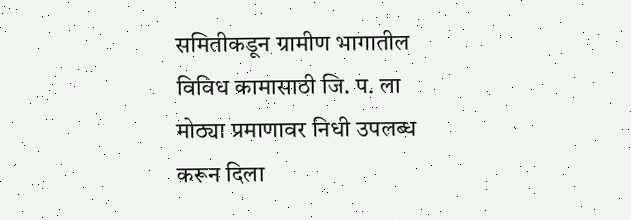समितीकडून ग्रामीण भागातील विविध कामासाठी जि. प. ला मोठ्या प्रमाणावर निधी उपलब्ध करून दिला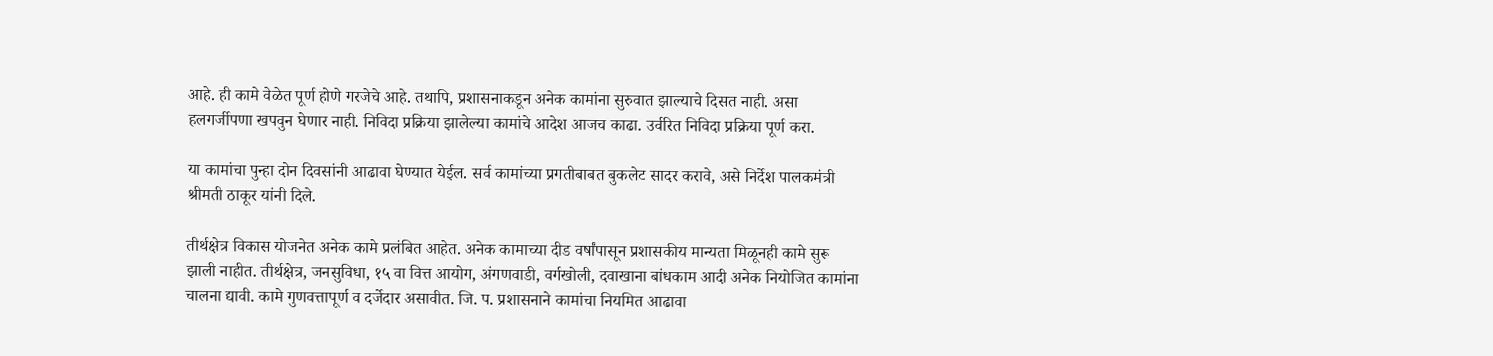आहे. ही कामे वेळेत पूर्ण होणे गरजेचे आहे. तथापि, प्रशासनाकडून अनेक कामांना सुरुवात झाल्याचे दिसत नाही. असा हलगर्जीपणा खपवुन घेणार नाही. निविदा प्रक्रिया झालेल्या कामांचे आदेश आजच काढा. उर्वरित निविदा प्रक्रिया पूर्ण करा.

या कामांचा पुन्हा दोन दिवसांनी आढावा घेण्यात येईल. सर्व कामांच्या प्रगतीबाबत बुकलेट सादर करावे, असे निर्देश पालकमंत्री श्रीमती ठाकूर यांनी दिले.

तीर्थक्षेत्र विकास योजनेत अनेक कामे प्रलंबित आहेत. अनेक कामाच्या दीड वर्षांपासून प्रशासकीय मान्यता मिळूनही कामे सुरू झाली नाहीत. तीर्थक्षेत्र, जनसुविधा, १५ वा वित्त आयोग, अंगणवाडी, वर्गखोली, दवाखाना बांधकाम आदी अनेक नियोजित कामांना चालना द्यावी. कामे गुणवत्तापूर्ण व दर्जेदार असावीत. जि. प. प्रशासनाने कामांचा नियमित आढावा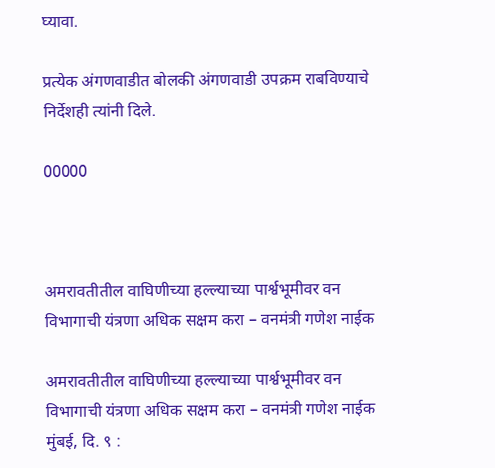घ्यावा.

प्रत्येक अंगणवाडीत बोलकी अंगणवाडी उपक्रम राबविण्याचे निर्देशही त्यांनी दिले.

00000



अमरावतीतील वाघिणीच्या हल्ल्याच्या पार्श्वभूमीवर वन विभागाची यंत्रणा अधिक सक्षम करा – वनमंत्री गणेश नाईक

अमरावतीतील वाघिणीच्या हल्ल्याच्या पार्श्वभूमीवर वन विभागाची यंत्रणा अधिक सक्षम करा – वनमंत्री गणेश नाईक मुंबई, दि. ९ :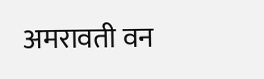अमरावती वन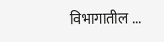विभागातील ...